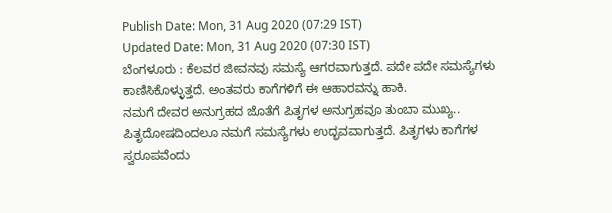Publish Date: Mon, 31 Aug 2020 (07:29 IST)
Updated Date: Mon, 31 Aug 2020 (07:30 IST)
ಬೆಂಗಳೂರು : ಕೆಲವರ ಜೀವನವು ಸಮಸ್ಯೆ ಆಗರವಾಗುತ್ತದೆ. ಪದೇ ಪದೇ ಸಮಸ್ಯೆಗಳು ಕಾಣಿಸಿಕೊಳ್ಳುತ್ತದೆ. ಅಂತವರು ಕಾಗೆಗಳಿಗೆ ಈ ಆಹಾರವನ್ನು ಹಾಕಿ.
ನಮಗೆ ದೇವರ ಅನುಗ್ರಹದ ಜೊತೆಗೆ ಪಿತೃಗಳ ಅನುಗ್ರಹವೂ ತುಂಬಾ ಮುಖ್ಯ.. ಪಿತೃದೋಷದಿಂದಲೂ ನಮಗೆ ಸಮಸ್ಯೆಗಳು ಉದ್ಭವವಾಗುತ್ತದೆ. ಪಿತೃಗಳು ಕಾಗೆಗಳ ಸ್ವರೂಪವೆಂದು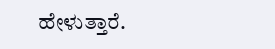ಹೇಳುತ್ತಾರೆ.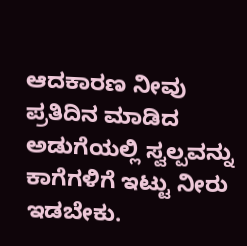ಆದಕಾರಣ ನೀವು ಪ್ರತಿದಿನ ಮಾಡಿದ ಅಡುಗೆಯಲ್ಲಿ ಸ್ವಲ್ಪವನ್ನು ಕಾಗೆಗಳಿಗೆ ಇಟ್ಟು ನೀರು ಇಡಬೇಕು.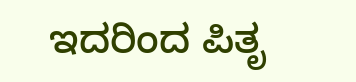ಇದರಿಂದ ಪಿತೃ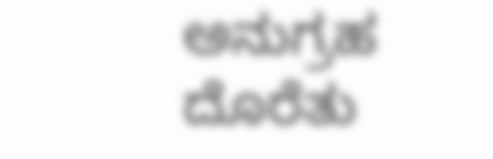ಅನುಗ್ರಹ ದೊರೆತು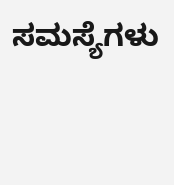ಸಮಸ್ಯೆಗಳು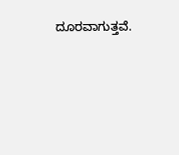ದೂರವಾಗುತ್ತವೆ.